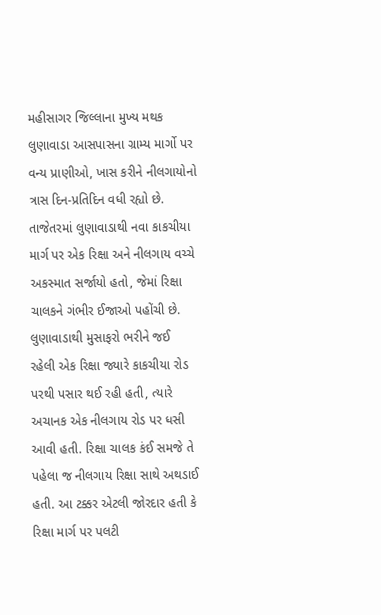મહીસાગર જિલ્લાના મુખ્ય મથક લુણાવાડા આસપાસના ગ્રામ્ય માર્ગો પર વન્ય પ્રાણીઓ, ખાસ કરીને નીલગાયોનો ત્રાસ દિન-પ્રતિદિન વધી રહ્યો છે. તાજેતરમાં લુણાવાડાથી નવા કાકચીયા માર્ગ પર એક રિક્ષા અને નીલગાય વચ્ચે અકસ્માત સર્જાયો હતો, જેમાં રિક્ષા ચાલકને ગંભીર ઈજાઓ પહોંચી છે.
લુણાવાડાથી મુસાફરો ભરીને જઈ રહેલી એક રિક્ષા જ્યારે કાકચીયા રોડ પરથી પસાર થઈ રહી હતી, ત્યારે અચાનક એક નીલગાય રોડ પર ધસી આવી હતી. રિક્ષા ચાલક કંઈ સમજે તે પહેલા જ નીલગાય રિક્ષા સાથે અથડાઈ હતી. આ ટક્કર એટલી જોરદાર હતી કે રિક્ષા માર્ગ પર પલટી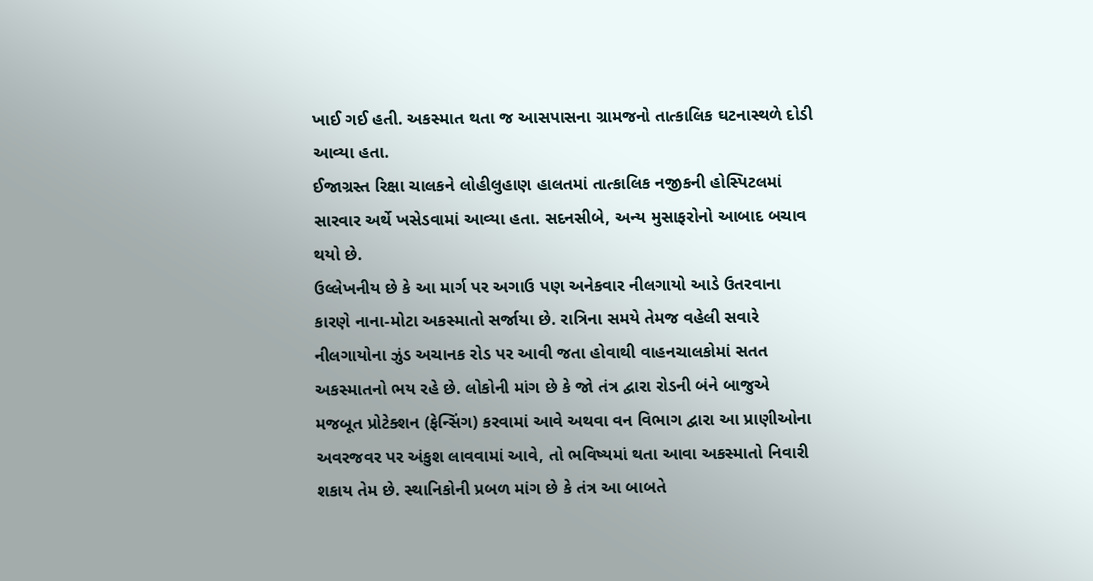ખાઈ ગઈ હતી. અકસ્માત થતા જ આસપાસના ગ્રામજનો તાત્કાલિક ઘટનાસ્થળે દોડી આવ્યા હતા.
ઈજાગ્રસ્ત રિક્ષા ચાલકને લોહીલુહાણ હાલતમાં તાત્કાલિક નજીકની હોસ્પિટલમાં સારવાર અર્થે ખસેડવામાં આવ્યા હતા. સદનસીબે, અન્ય મુસાફરોનો આબાદ બચાવ થયો છે.
ઉલ્લેખનીય છે કે આ માર્ગ પર અગાઉ પણ અનેકવાર નીલગાયો આડે ઉતરવાના કારણે નાના-મોટા અકસ્માતો સર્જાયા છે. રાત્રિના સમયે તેમજ વહેલી સવારે નીલગાયોના ઝુંડ અચાનક રોડ પર આવી જતા હોવાથી વાહનચાલકોમાં સતત અકસ્માતનો ભય રહે છે. લોકોની માંગ છે કે જો તંત્ર દ્વારા રોડની બંને બાજુએ મજબૂત પ્રોટેક્શન (ફેન્સિંગ) કરવામાં આવે અથવા વન વિભાગ દ્વારા આ પ્રાણીઓના અવરજવર પર અંકુશ લાવવામાં આવે, તો ભવિષ્યમાં થતા આવા અકસ્માતો નિવારી શકાય તેમ છે. સ્થાનિકોની પ્રબળ માંગ છે કે તંત્ર આ બાબતે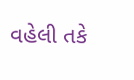વહેલી તકે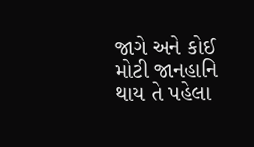જાગે અને કોઈ મોટી જાનહાનિ થાય તે પહેલા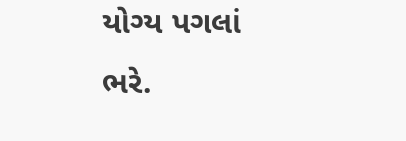યોગ્ય પગલાં ભરે.